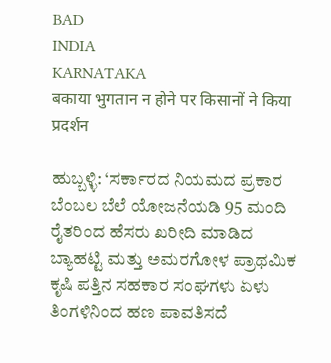BAD
INDIA
KARNATAKA
बकाया भुगतान न होने पर किसानों ने किया प्रदर्शन

ಹುಬ್ಬಳ್ಳಿ: ‘ಸರ್ಕಾರದ ನಿಯಮದ ಪ್ರಕಾರ ಬೆಂಬಲ ಬೆಲೆ ಯೋಜನೆಯಡಿ 95 ಮಂದಿ ರೈತರಿಂದ ಹೆಸರು ಖರೀದಿ ಮಾಡಿದ ಬ್ಯಾಹಟ್ಟಿ ಮತ್ತು ಅಮರಗೋಳ ಪ್ರಾಥಮಿಕ ಕೃಷಿ ಪತ್ತಿನ ಸಹಕಾರ ಸಂಘಗಳು ಏಳು ತಿಂಗಳಿನಿಂದ ಹಣ ಪಾವತಿಸದೆ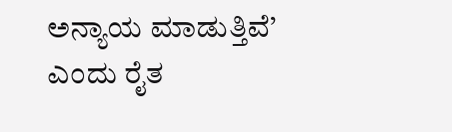ಅನ್ಯಾಯ ಮಾಡುತ್ತಿವೆ’ ಎಂದು ರೈತ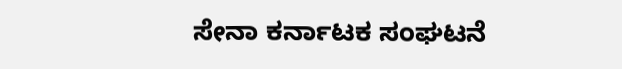ಸೇನಾ ಕರ್ನಾಟಕ ಸಂಘಟನೆ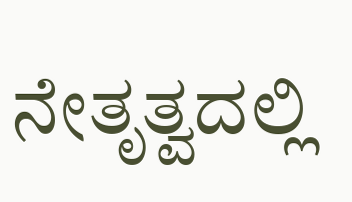ನೇತೃತ್ವದಲ್ಲಿ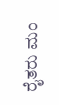ರೈತರು ಮಂ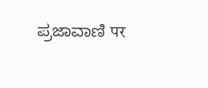ಪ್ರಜಾವಾಣಿ पर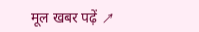मूल खबर पढ़ें ↗